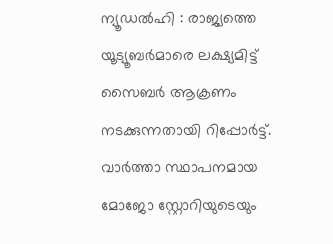ന്യൂഡൽഹി : രാജ്യത്തെ യൂട്യൂബർമാരെ ലക്ഷ്യമിട്ട് സൈബർ ആക്രണം നടക്കുന്നതായി റിപ്പോർട്ട്. വാർത്താ സ്ഥാപനമായ മോജോ സ്റ്റോറിയുടെയും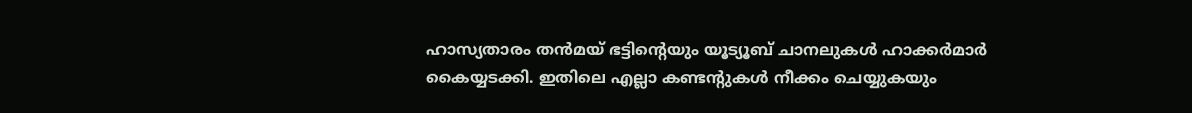ഹാസ്യതാരം തൻമയ് ഭട്ടിന്റെയും യൂട്യൂബ് ചാനലുകൾ ഹാക്കർമാർ കൈയ്യടക്കി. ഇതിലെ എല്ലാ കണ്ടന്റുകൾ നീക്കം ചെയ്യുകയും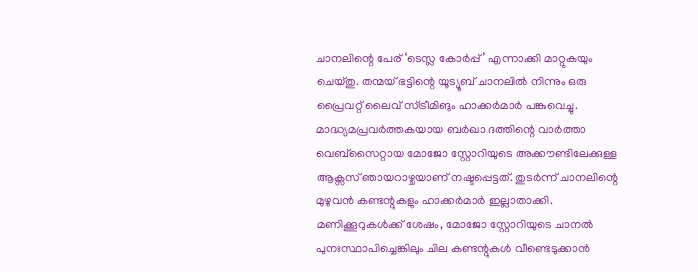ചാനലിന്റെ പേര് ‘ടെസ്ല കോർപ്പ്’ എന്നാക്കി മാറ്റുകയും ചെയ്തു. തന്മയ് ഭട്ടിന്റെ യൂട്യൂബ് ചാനലിൽ നിന്നും ഒരു പ്രൈവറ്റ് ലൈവ് സ്ട്രീമിങും ഹാക്കർമാർ പങ്കുവെച്ചു.
മാദ്ധ്യമപ്രവർത്തകയായ ബർഖാ ദത്തിന്റെ വാർത്താ വെബ്സൈറ്റായ മോജോ സ്റ്റോറിയുടെ അക്കൗണ്ടിലേക്കുള്ള ആക്സസ് ഞായറാഴ്ചയാണ് നഷ്ടപ്പെട്ടത്. തുടർന്ന് ചാനലിന്റെ മുഴുവൻ കണ്ടന്റുകളും ഹാക്കർമാർ ഇല്ലാതാക്കി. മണിക്കൂറുകൾക്ക് ശേഷം, മോജോ സ്റ്റോറിയുടെ ചാനൽ പുനഃസ്ഥാപിച്ചെങ്കിലും ചില കണ്ടന്റുകൾ വീണ്ടെടുക്കാൻ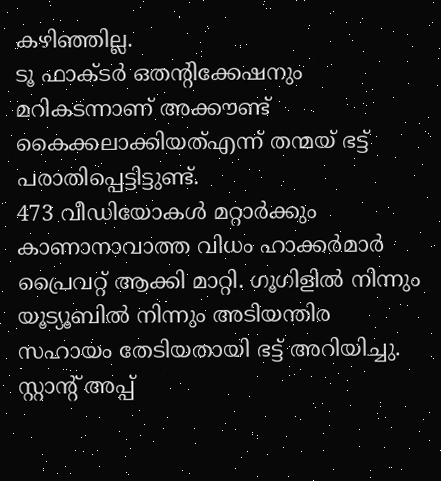കഴിഞ്ഞില്ല.
ടൂ ഫാക്ടർ ഒതന്റിക്കേഷനും മറികടന്നാണ് അക്കൗണ്ട് കൈക്കലാക്കിയത്എന്ന് തന്മയ് ഭട്ട് പരാതിപ്പെട്ടിട്ടുണ്ട്.
473 വീഡിയോകൾ മറ്റാർക്കും കാണാനാവാത്ത വിധം ഹാക്കർമാർ പ്രൈവറ്റ് ആക്കി മാറ്റി. ഗൂഗിളിൽ നിന്നും യൂട്യൂബിൽ നിന്നും അടിയന്തിര സഹായം തേടിയതായി ഭട്ട് അറിയിച്ചു.
സ്റ്റാന്റ് അപ്പ്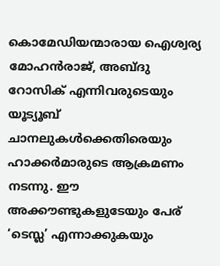കൊമേഡിയന്മാരായ ഐശ്വര്യ മോഹൻരാജ്, അബ്ദു റോസിക് എന്നിവരുടെയും യൂട്യൂബ് ചാനലുകൾക്കെതിരെയും ഹാക്കർമാരുടെ ആക്രമണം നടന്നു. ഈ അക്കൗണ്ടുകളുടേയും പേര് ‘ടെസ്ല’ എന്നാക്കുകയും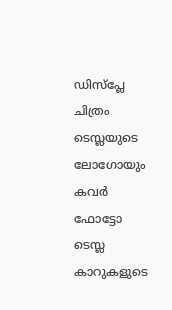ഡിസ്പ്ലേ ചിത്രം ടെസ്ലയുടെ ലോഗോയും കവർ ഫോട്ടോ ടെസ്ല കാറുകളുടെ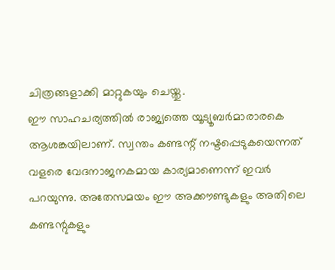ചിത്രങ്ങളാക്കി മാറ്റുകയും ചെയ്തു.
ഈ സാഹചര്യത്തിൽ രാജ്യത്തെ യൂട്യൂബർമാരാരകെ ആശങ്കയിലാണ്. സ്വന്തം കണ്ടന്റ് നഷ്ടപ്പെടുകയെന്നത് വളരെ വേദനാജനകമായ കാര്യമാണെന്ന് ഇവർ പറയുന്നു. അതേസമയം ഈ അക്കൗണ്ടുകളും അതിലെ കണ്ടന്റുകളും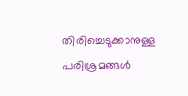തിരിച്ചെടുക്കാനുള്ള പരിശ്രമങ്ങൾ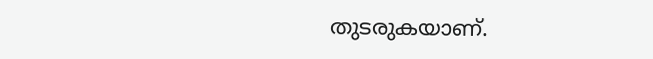തുടരുകയാണ്.